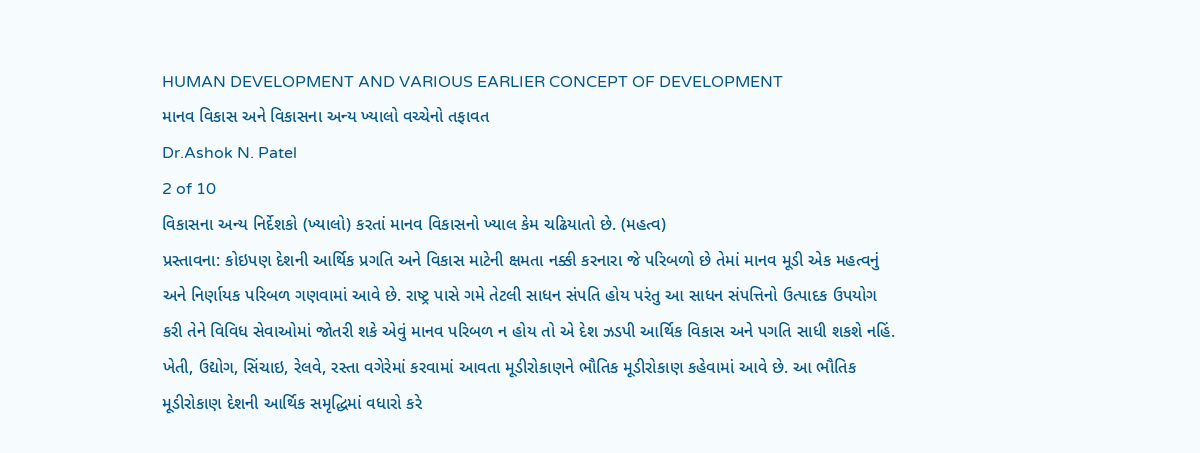HUMAN DEVELOPMENT AND VARIOUS EARLIER CONCEPT OF DEVELOPMENT
માનવ વિકાસ અને વિકાસના અન્ય ખ્યાલો વચ્ચેનો તફાવત
Dr.Ashok N. Patel
2 of 10
વિકાસના અન્ય નિર્દેશકો (ખ્યાલો) કરતાં માનવ વિકાસનો ખ્યાલ કેમ ચઢિયાતો છે. (મહત્વ)
પ્રસ્તાવના: કોઇપણ દેશની આર્થિક પ્રગતિ અને વિકાસ માટેની ક્ષમતા નક્કી કરનારા જે પરિબળો છે તેમાં માનવ મૂડી એક મહત્વનું અને નિર્ણાયક પરિબળ ગણવામાં આવે છે. રાષ્ટ્ર પાસે ગમે તેટલી સાધન સંપતિ હોય પરંતુ આ સાધન સંપત્તિનો ઉત્પાદક ઉપયોગ કરી તેને વિવિધ સેવાઓમાં જોતરી શકે એવું માનવ પરિબળ ન હોય તો એ દેશ ઝડપી આર્થિક વિકાસ અને પગતિ સાધી શકશે નહિં. ખેતી, ઉદ્યોગ, સિંચાઇ, રેલવે, રસ્તા વગેરેમાં કરવામાં આવતા મૂડીરોકાણને ભૌતિક મૂડીરોકાણ કહેવામાં આવે છે. આ ભૌતિક મૂડીરોકાણ દેશની આર્થિક સમૃદ્ધિમાં વધારો કરે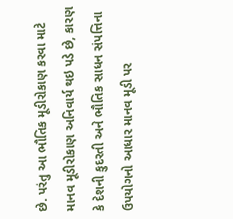છે. પરંતુ આ ભૌતિક મૂડીરોકાણ કરવા માટે માનવ મૂડીરોકાણ અનિવાર્ય થઇ પડે છે, કારણ કે દેશની કુદરતી અને ભૌતિક સાધન સંપત્તિના ઉપયોગનો આધાર માનવ મૂડી પર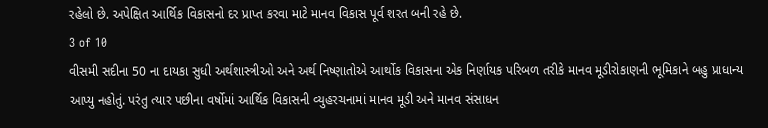રહેલો છે. અપેક્ષિત આર્થિક વિકાસનો દર પ્રાપ્ત કરવા માટે માનવ વિકાસ પૂર્વ શરત બની રહે છે.
3 of 10
વીસમી સદીના 50 ના દાયકા સુધી અર્થશાસ્ત્રીઓ અને અર્થ નિષ્ણાતોએ આર્થોક વિકાસના એક નિર્ણાયક પરિબળ તરીકે માનવ મૂડીરોકાણની ભૂમિકાને બહુ પ્રાધાન્ય આપ્યુ નહોતું. પરંતુ ત્યાર પછીના વર્ષોમાં આર્થિક વિકાસની વ્યુહરચનામાં માનવ મૂડી અને માનવ સંસાધન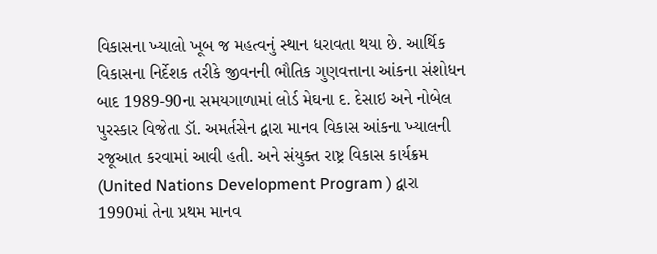વિકાસના ખ્યાલો ખૂબ જ મહત્વનું સ્થાન ધરાવતા થયા છે. આર્થિક વિકાસના નિર્દેશક તરીકે જીવનની ભૌતિક ગુણવત્તાના આંકના સંશોધન બાદ 1989-90ના સમયગાળામાં લોર્ડ મેઘના દ. દેસાઇ અને નોબેલ પુરસ્કાર વિજેતા ડૉ. અમર્તસેન દ્વારા માનવ વિકાસ આંકના ખ્યાલની રજૂઆત કરવામાં આવી હતી. અને સંયુક્ત રાષ્ટ્ર વિકાસ કાર્યક્રમ (United Nations Development Program ) દ્વારા 1990માં તેના પ્રથમ માનવ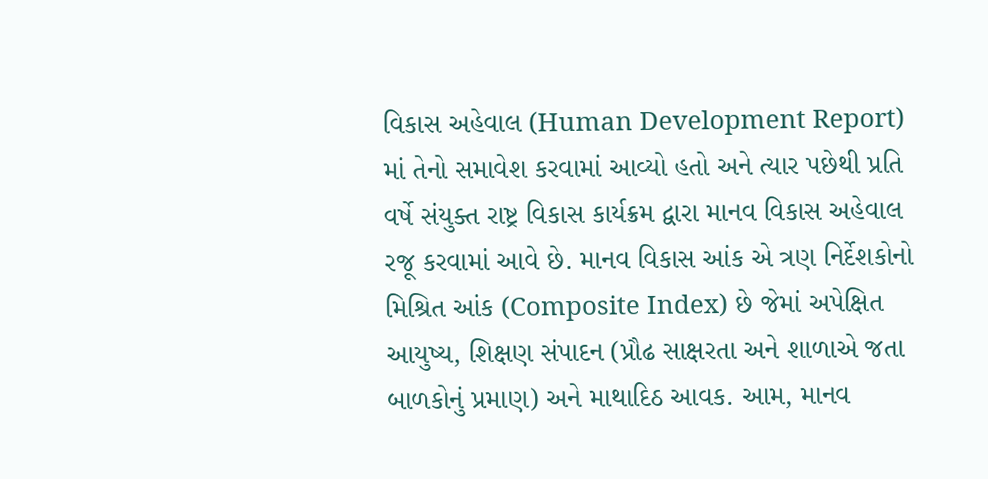વિકાસ અહેવાલ (Human Development Report) માં તેનો સમાવેશ કરવામાં આવ્યો હતો અને ત્યાર પછેથી પ્રતિ વર્ષે સંયુક્ત રાષ્ટ્ર વિકાસ કાર્યક્રમ દ્વારા માનવ વિકાસ અહેવાલ રજૂ કરવામાં આવે છે. માનવ વિકાસ આંક એ ત્રણ નિર્દેશકોનો મિશ્રિત આંક (Composite Index) છે જેમાં અપેક્ષિત આયુષ્ય, શિક્ષણ સંપાદન (પ્રૌઢ સાક્ષરતા અને શાળાએ જતા બાળકોનું પ્રમાણ) અને માથાદિઠ આવક. આમ, માનવ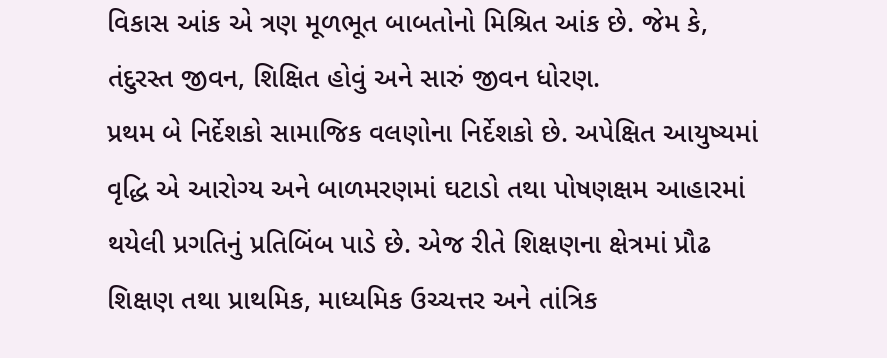વિકાસ આંક એ ત્રણ મૂળભૂત બાબતોનો મિશ્રિત આંક છે. જેમ કે, તંદુરસ્ત જીવન, શિક્ષિત હોવું અને સારું જીવન ધોરણ.
પ્રથમ બે નિર્દેશકો સામાજિક વલણોના નિર્દેશકો છે. અપેક્ષિત આયુષ્યમાં વૃદ્ધિ એ આરોગ્ય અને બાળમરણમાં ઘટાડો તથા પોષણક્ષમ આહારમાં થયેલી પ્રગતિનું પ્રતિબિંબ પાડે છે. એજ રીતે શિક્ષણના ક્ષેત્રમાં પ્રૌઢ શિક્ષણ તથા પ્રાથમિક, માધ્યમિક ઉચ્ચત્તર અને તાંત્રિક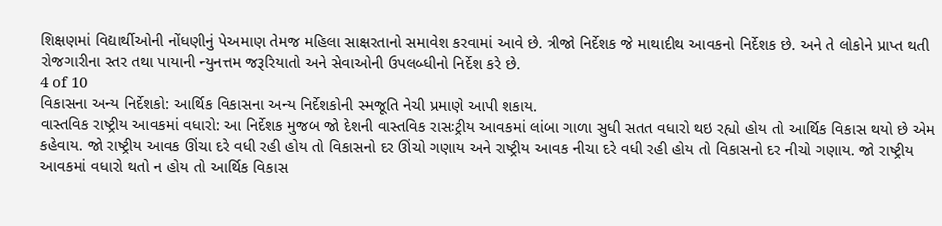શિક્ષણમાં વિદ્યાર્થીઓની નોંધણીનું પેઅમાણ તેમજ મહિલા સાક્ષરતાનો સમાવેશ કરવામાં આવે છે. ત્રીજો નિર્દેશક જે માથાદીથ આવકનો નિર્દેશક છે. અને તે લોકોને પ્રાપ્ત થતી રોજગારીના સ્તર તથા પાયાની ન્યુનત્તમ જરૂરિયાતો અને સેવાઓની ઉપલબ્ધીનો નિર્દેશ કરે છે.
4 of 10
વિકાસના અન્ય નિર્દેશકો: આર્થિક વિકાસના અન્ય નિર્દેશકોની સ્મજૂતિ નેચી પ્રમાણે આપી શકાય.
વાસ્તવિક રાષ્ટ્રીય આવકમાં વધારો: આ નિર્દેશક મુજબ જો દેશની વાસ્તવિક રાસઃટ્રીય આવકમાં લાંબા ગાળા સુધી સતત વધારો થઇ રહ્યો હોય તો આર્થિક વિકાસ થયો છે એમ કહેવાય. જો રાષ્ટ્રીય આવક ઊંચા દરે વધી રહી હોય તો વિકાસનો દર ઊંચો ગણાય અને રાષ્ટ્રીય આવક નીચા દરે વધી રહી હોય તો વિકાસનો દર નીચો ગણાય. જો રાષ્ટ્રીય આવકમાં વધારો થતો ન હોય તો આર્થિક વિકાસ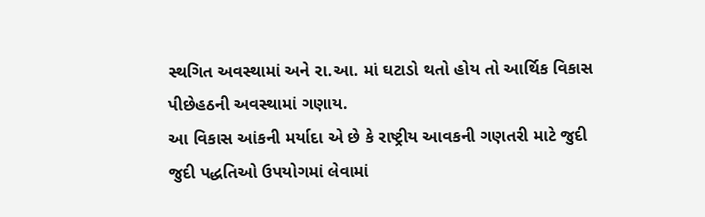સ્થગિત અવસ્થામાં અને રા.આ. માં ઘટાડો થતો હોય તો આર્થિક વિકાસ પીછેહઠની અવસ્થામાં ગણાય.
આ વિકાસ આંકની મર્યાદા એ છે કે રાષ્ટ્રીય આવકની ગણતરી માટે જુદી જુદી પદ્ધતિઓ ઉપયોગમાં લેવામાં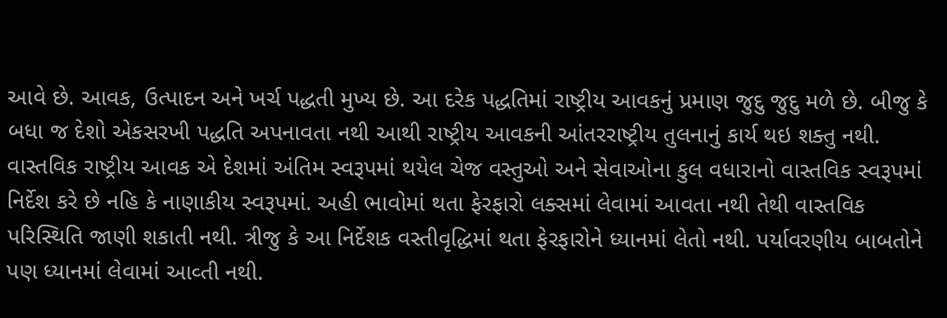આવે છે. આવક, ઉત્પાદન અને ખર્ચ પદ્ધતી મુખ્ય છે. આ દરેક પદ્ધતિમાં રાષ્ટ્રીય આવકનું પ્રમાણ જુદુ જુદુ મળે છે. બીજુ કે બધા જ દેશો એકસરખી પદ્ધતિ અપનાવતા નથી આથી રાષ્ટ્રીય આવકની આંતરરાષ્ટ્રીય તુલનાનું કાર્ય થઇ શક્તુ નથી. વાસ્તવિક રાષ્ટ્રીય આવક એ દેશમાં અંતિમ સ્વરૂપમાં થયેલ ચેજ વસ્તુઓ અને સેવાઓના કુલ વધારાનો વાસ્તવિક સ્વરૂપમાં નિર્દેશ કરે છે નહિ કે નાણાકીય સ્વરૂપમાં. અહી ભાવોમાં થતા ફેરફારો લક્સમાં લેવામાં આવતા નથી તેથી વાસ્તવિક પરિસ્થિતિ જાણી શકાતી નથી. ત્રીજુ કે આ નિર્દેશક વસ્તીવૃદ્ધિમાં થતા ફેરફારોને ધ્યાનમાં લેતો નથી. પર્યાવરણીય બાબતોને પણ ધ્યાનમાં લેવામાં આવ્તી નથી.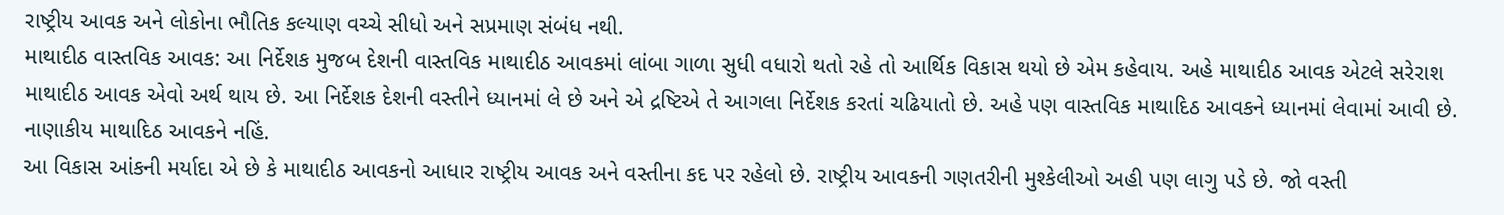રાષ્ટ્રીય આવક અને લોકોના ભૌતિક કલ્યાણ વચ્ચે સીધો અને સપ્રમાણ સંબંધ નથી.
માથાદીઠ વાસ્તવિક આવક: આ નિર્દેશક મુજબ દેશની વાસ્તવિક માથાદીઠ આવકમાં લાંબા ગાળા સુધી વધારો થતો રહે તો આર્થિક વિકાસ થયો છે એમ કહેવાય. અહે માથાદીઠ આવક એટલે સરેરાશ માથાદીઠ આવક એવો અર્થ થાય છે. આ નિર્દેશક દેશની વસ્તીને ધ્યાનમાં લે છે અને એ દ્રષ્ટિએ તે આગલા નિર્દેશક કરતાં ચઢિયાતો છે. અહે પણ વાસ્તવિક માથાદિઠ આવકને ધ્યાનમાં લેવામાં આવી છે. નાણાકીય માથાદિઠ આવકને નહિં.
આ વિકાસ આંકની મર્યાદા એ છે કે માથાદીઠ આવકનો આધાર રાષ્ટ્રીય આવક અને વસ્તીના કદ પર રહેલો છે. રાષ્ટ્રીય આવકની ગણતરીની મુશ્કેલીઓ અહી પણ લાગુ પડે છે. જો વસ્તી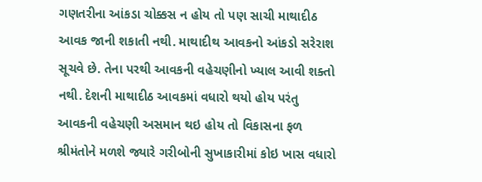ગણતરીના આંકડા ચોક્કસ ન હોય તો પણ સાચી માથાદીઠ આવક જાની શકાતી નથી. માથાદીથ આવકનો આંકડો સરેરાશ સૂચવે છે. તેના પરથી આવકની વહેચણીનો ખ્યાલ આવી શક્તો નથી. દેશની માથાદીઠ આવકમાં વધારો થયો હોય પરંતુ આવકની વહેચણી અસમાન થઇ હોય તો વિકાસના ફળ શ્રીમંતોને મળશે જ્યારે ગરીબોની સુખાકારીમાં કોઇ ખાસ વધારો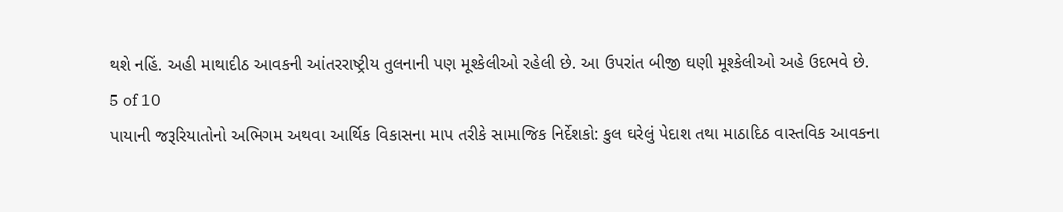થશે નહિં. અહી માથાદીઠ આવકની આંતરરાષ્ટ્રીય તુલનાની પણ મૂશ્કેલીઓ રહેલી છે. આ ઉપરાંત બીજી ઘણી મૂશ્કેલીઓ અહે ઉદભવે છે.
5 of 10
પાયાની જરૂરિયાતોનો અભિગમ અથવા આર્થિક વિકાસના માપ તરીકે સામાજિક નિર્દેશકો: કુલ ઘરેલું પેદાશ તથા માઠાદિઠ વાસ્તવિક આવકના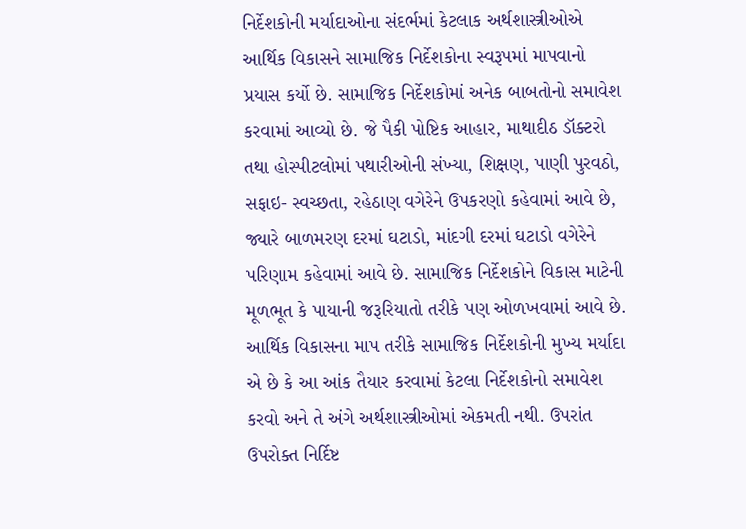નિર્દેશકોની મર્યાદાઓના સંદર્ભમાં કેટલાક અર્થશાસ્ત્રીઓએ આર્થિક વિકાસને સામાજિક નિર્દેશકોના સ્વરૂપમાં માપવાનો પ્રયાસ કર્યો છે. સામાજિક નિર્દેશકોમાં અનેક બાબતોનો સમાવેશ કરવામાં આવ્યો છે. જે પૈકી પોષ્ટિક આહાર, માથાદીઠ ડૉક્ટરો તથા હોસ્પીટલોમાં પથારીઓની સંખ્યા, શિક્ષણ, પાણી પુરવઠો, સફાઇ- સ્વચ્છતા, રહેઠાણ વગેરેને ઉપકરણો કહેવામાં આવે છે, જ્યારે બાળમરણ દરમાં ઘટાડો, માંદગી દરમાં ઘટાડો વગેરેને પરિણામ કહેવામાં આવે છે. સામાજિક નિર્દેશકોને વિકાસ માટેની મૂળભૂત કે પાયાની જરૂરિયાતો તરીકે પણ ઓળખવામાં આવે છે.
આર્થિક વિકાસના માપ તરીકે સામાજિક નિર્દેશકોની મુખ્ય મર્યાદા એ છે કે આ આંક તૈયાર કરવામાં કેટલા નિર્દેશકોનો સમાવેશ કરવો અને તે અંગે અર્થશાસ્ત્રીઓમાં એકમતી નથી. ઉપરાંત ઉપરોક્ત નિર્દિષ્ટ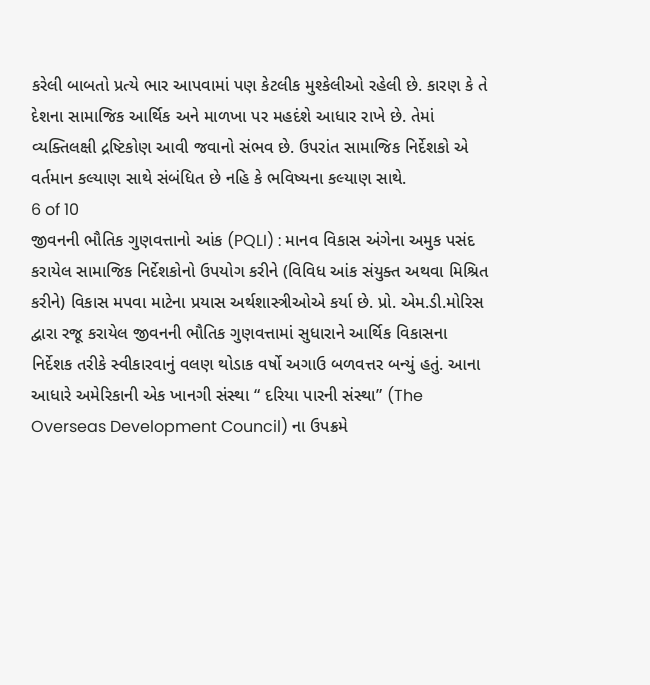કરેલી બાબતો પ્રત્યે ભાર આપવામાં પણ કેટલીક મુશ્કેલીઓ રહેલી છે. કારણ કે તે દેશના સામાજિક આર્થિક અને માળખા પર મહદંશે આધાર રાખે છે. તેમાં વ્યક્તિલક્ષી દ્રષ્ટિકોણ આવી જવાનો સંભવ છે. ઉપરાંત સામાજિક નિર્દેશકો એ વર્તમાન કલ્યાણ સાથે સંબંધિત છે નહિ કે ભવિષ્યના કલ્યાણ સાથે.
6 of 10
જીવનની ભૌતિક ગુણવત્તાનો આંક (PQLI) : માનવ વિકાસ અંગેના અમુક પસંદ કરાયેલ સામાજિક નિર્દેશકોનો ઉપયોગ કરીને (વિવિધ આંક સંયુક્ત અથવા મિશ્રિત કરીને) વિકાસ મપવા માટેના પ્રયાસ અર્થશાસ્ત્રીઓએ કર્યા છે. પ્રો. એમ.ડી.મોરિસ દ્વારા રજૂ કરાયેલ જીવનની ભૌતિક ગુણવત્તામાં સુધારાને આર્થિક વિકાસના નિર્દેશક તરીકે સ્વીકારવાનું વલણ થોડાક વર્ષો અગાઉ બળવત્તર બન્યું હતું. આના આધારે અમેરિકાની એક ખાનગી સંસ્થા “ દરિયા પારની સંસ્થા” (The Overseas Development Council) ના ઉપક્રમે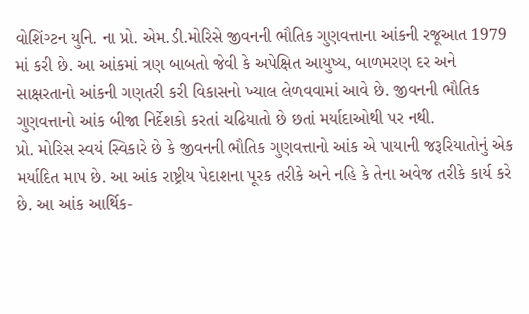વોશિંગ્ટન યુનિ. ના પ્રો. એમ.ડી.મોરિસે જીવનની ભૌતિક ગુણવત્તાના આંકની રજૂઆત 1979 માં કરી છે. આ આંકમાં ત્રણ બાબતો જેવી કે અપેક્ષિત આયુષ્ય, બાળમરણ દર અને સાક્ષરતાનો આંકની ગણતરી કરી વિકાસનો ખ્યાલ લેળવવામાં આવે છે. જીવનની ભૌતિક ગુણવત્તાનો આંક બીજા નિર્દેશકો કરતાં ચઢિયાતો છે છતાં મર્યાદાઓથી પર નથી.
પ્રો. મોરિસ સ્વયં સ્વિકારે છે કે જીવનની ભૌતિક ગુણવત્તાનો આંક એ પાયાની જરૂરિયાતોનું એક મર્યાદિત માપ છે. આ આંક રાષ્ટ્રીય પેદાશના પૂરક તરીકે અને નહિ કે તેના અવેજ તરીકે કાર્ય કરે છે. આ આંક આર્થિક-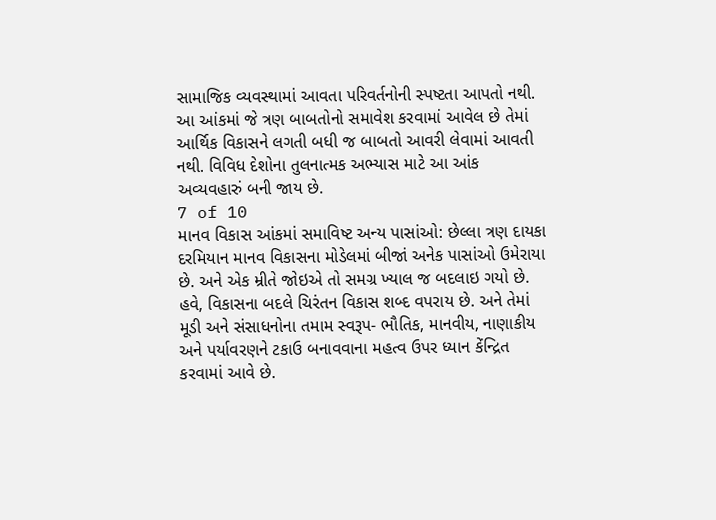સામાજિક વ્યવસ્થામાં આવતા પરિવર્તનોની સ્પષ્ટતા આપતો નથી. આ આંકમાં જે ત્રણ બાબતોનો સમાવેશ કરવામાં આવેલ છે તેમાં આર્થિક વિકાસને લગતી બધી જ બાબતો આવરી લેવામાં આવતી નથી. વિવિધ દેશોના તુલનાત્મક અભ્યાસ માટે આ આંક અવ્યવહારું બની જાય છે.
7 of 10
માનવ વિકાસ આંકમાં સમાવિષ્ટ અન્ય પાસાંઓ: છેલ્લા ત્રણ દાયકા દરમિયાન માનવ વિકાસના મોડેલમાં બીજાં અનેક પાસાંઓ ઉમેરાયા છે. અને એક મ્રીતે જોઇએ તો સમગ્ર ખ્યાલ જ બદલાઇ ગયો છે. હવે, વિકાસના બદલે ચિરંતન વિકાસ શબ્દ વપરાય છે. અને તેમાં મૂડી અને સંસાધનોના તમામ સ્વરૂપ- ભૌતિક, માનવીય, નાણાકીય અને પર્યાવરણને ટકાઉ બનાવવાના મહત્વ ઉપર ધ્યાન કેંન્દ્રિત કરવામાં આવે છે.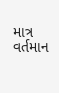માત્ર વર્તમાન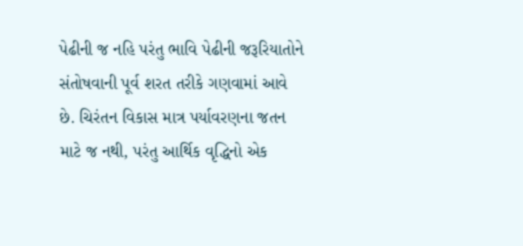પેઢીની જ નહિ પરંતુ ભાવિ પેઢીની જરૂરિયાતોને સંતોષવાની પૂર્વ શરત તરીકે ગણવામાં આવે છે. ચિરંતન વિકાસ માત્ર પર્યાવરણના જતન માટે જ નથી, પરંતુ આર્થિક વૃદ્ધિનો એક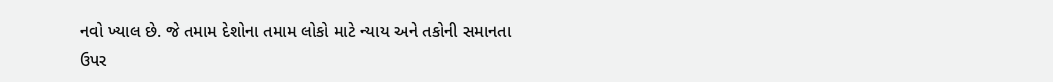નવો ખ્યાલ છે. જે તમામ દેશોના તમામ લોકો માટે ન્યાય અને તકોની સમાનતા ઉપર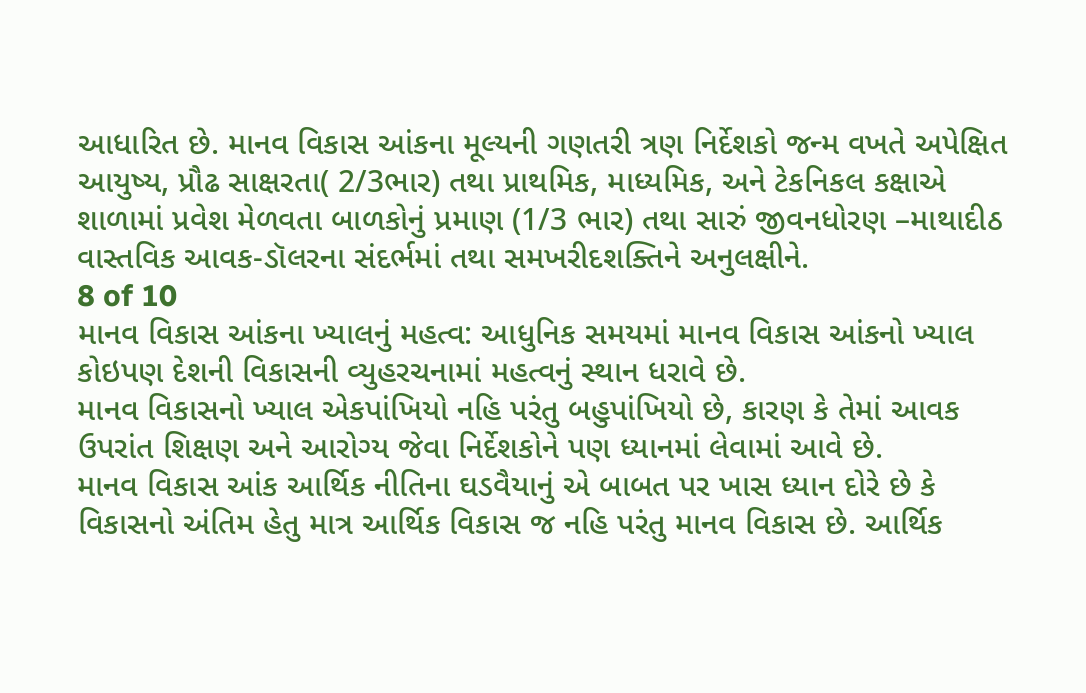આધારિત છે. માનવ વિકાસ આંકના મૂલ્યની ગણતરી ત્રણ નિર્દેશકો જન્મ વખતે અપેક્ષિત આયુષ્ય, પ્રૌઢ સાક્ષરતા( 2/3ભાર) તથા પ્રાથમિક, માધ્યમિક, અને ટેકનિકલ કક્ષાએ શાળામાં પ્રવેશ મેળવતા બાળકોનું પ્રમાણ (1/3 ભાર) તથા સારું જીવનધોરણ –માથાદીઠ વાસ્તવિક આવક-ડૉલરના સંદર્ભમાં તથા સમખરીદશક્તિને અનુલક્ષીને.
8 of 10
માનવ વિકાસ આંકના ખ્યાલનું મહત્વ: આધુનિક સમયમાં માનવ વિકાસ આંકનો ખ્યાલ કોઇપણ દેશની વિકાસની વ્યુહરચનામાં મહત્વનું સ્થાન ધરાવે છે.
માનવ વિકાસનો ખ્યાલ એકપાંખિયો નહિ પરંતુ બહુપાંખિયો છે, કારણ કે તેમાં આવક ઉપરાંત શિક્ષણ અને આરોગ્ય જેવા નિર્દેશકોને પણ ધ્યાનમાં લેવામાં આવે છે.
માનવ વિકાસ આંક આર્થિક નીતિના ઘડવૈયાનું એ બાબત પર ખાસ ધ્યાન દોરે છે કે વિકાસનો અંતિમ હેતુ માત્ર આર્થિક વિકાસ જ નહિ પરંતુ માનવ વિકાસ છે. આર્થિક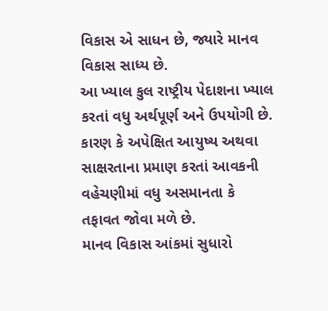વિકાસ એ સાધન છે, જ્યારે માનવ વિકાસ સાધ્ય છે.
આ ખ્યાલ કુલ રાષ્ટ્રીય પેદાશના ખ્યાલ કરતાં વધુ અર્થપૂર્ણ અને ઉપયોગી છે. કારણ કે અપેક્ષિત આયુષ્ય અથવા સાક્ષરતાના પ્રમાણ કરતાં આવકની વહેચણીમાં વધુ અસમાનતા કે તફાવત જોવા મળે છે.
માનવ વિકાસ આંકમાં સુધારો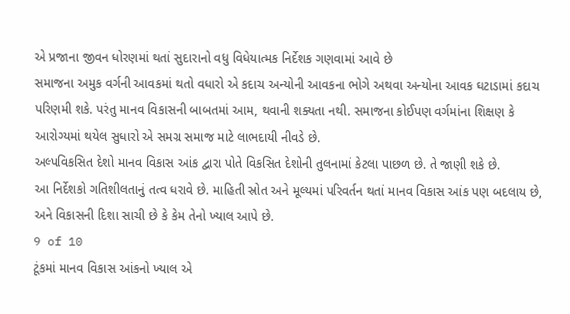એ પ્રજાના જીવન ધોરણમાં થતાં સુદારાનો વધુ વિધેયાત્મક નિર્દેશક ગણવામાં આવે છે
સમાજના અમુક વર્ગની આવકમાં થતો વધારો એ કદાચ અન્યોની આવકના ભોગે અથવા અન્યોના આવક ઘટાડામાં કદાચ પરિણમી શકે. પરંતુ માનવ વિકાસની બાબતમાં આમ, થવાની શક્યતા નથી. સમાજના કોઈપણ વર્ગમાંના શિક્ષણ કે આરોગ્યમાં થયેલ સુધારો એ સમગ્ર સમાજ માટે લાભદાયી નીવડે છે.
અલ્પવિકસિત દેશો માનવ વિકાસ આંક દ્વારા પોતે વિકસિત દેશોની તુલનામાં કેટલા પાછળ છે. તે જાણી શકે છે.
આ નિર્દેશકો ગતિશીલતાનું તત્વ ધરાવે છે. માહિતી સ્રોત અને મૂલ્યમાં પરિવર્તન થતાં માનવ વિકાસ આંક પણ બદલાય છે, અને વિકાસની દિશા સાચી છે કે કેમ તેનો ખ્યાલ આપે છે.
9 of 10
ટૂંકમાં માનવ વિકાસ આંકનો ખ્યાલ એ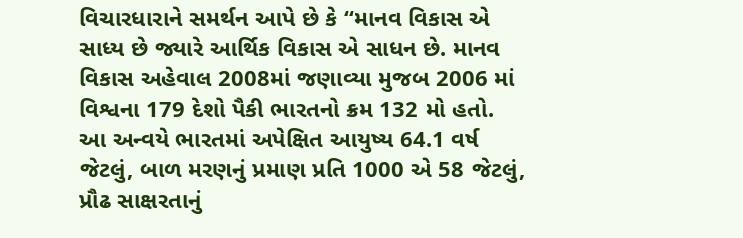વિચારધારાને સમર્થન આપે છે કે “માનવ વિકાસ એ સાધ્ય છે જ્યારે આર્થિક વિકાસ એ સાધન છે. માનવ વિકાસ અહેવાલ 2008માં જણાવ્યા મુજબ 2006 માં વિશ્વના 179 દેશો પૈકી ભારતનો ક્રમ 132 મો હતો. આ અન્વયે ભારતમાં અપેક્ષિત આયુષ્ય 64.1 વર્ષ જેટલું, બાળ મરણનું પ્રમાણ પ્રતિ 1000 એ 58 જેટલું, પ્રૌઢ સાક્ષરતાનું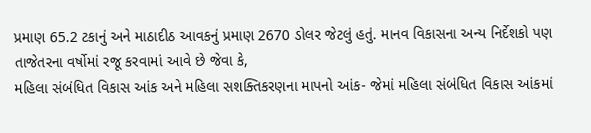પ્રમાણ 65.2 ટકાનું અને માઠાદીઠ આવકનું પ્રમાણ 2670 ડોલર જેટલું હતું. માનવ વિકાસના અન્ય નિર્દેશકો પણ તાજેતરના વર્ષોમાં રજૂ કરવામાં આવે છે જેવા કે,
મહિલા સંબંધિત વિકાસ આંક અને મહિલા સશક્તિકરણના માપનો આંક- જેમાં મહિલા સંબંધિત વિકાસ આંકમાં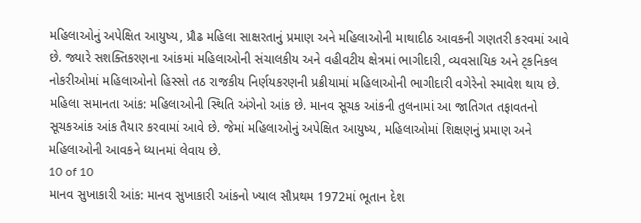મહિલાઓનું અપેક્ષિત આયુષ્ય, પ્રૌઢ મહિલા સાક્ષરતાનું પ્રમાણ અને મહિલાઓની માથાદીઠ આવકની ગણતરી કરવમાં આવે છે. જ્યારે સશક્તિકરણના આંકમાં મહિલાઓની સંચાલકીય અને વહીવટીય ક્ષેત્રમાં ભાગીદારી, વ્યવસાયિક અને ટ્કનિકલ નોકરીઓમાં મહિલાઓનો હિસ્સો તઠ રાજકીય નિર્ણયકરણની પ્રક્રીયામાં મહિલાઓની ભાગીદારી વગેરેનો સ્માવેશ થાય છે.
મહિલા સમાનતા આંક: મહિલાઓની સ્થિતિ અંગેનો આંક છે. માનવ સૂચક આંકની તુલનામાં આ જાતિગત તફાવતનો સૂચકઆંક આંક તૈયાર કરવામાં આવે છે. જેમાં મહિલાઓનું અપેક્ષિત આયુષ્ય, મહિલાઓમાં શિક્ષણનું પ્રમાણ અને મહિલાઓની આવકને ધ્યાનમાં લેવાય છે.
10 of 10
માનવ સુખાકારી આંક: માનવ સુખાકારી આંકનો ખ્યાલ સૌપ્રથમ 1972માં ભૂતાન દેશ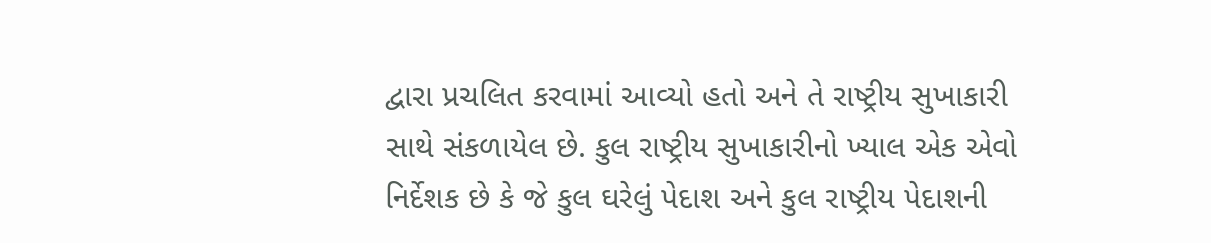દ્વારા પ્રચલિત કરવામાં આવ્યો હતો અને તે રાષ્ટ્રીય સુખાકારી સાથે સંકળાયેલ છે. કુલ રાષ્ટ્રીય સુખાકારીનો ખ્યાલ એક એવો નિર્દેશક છે કે જે કુલ ઘરેલું પેદાશ અને કુલ રાષ્ટ્રીય પેદાશની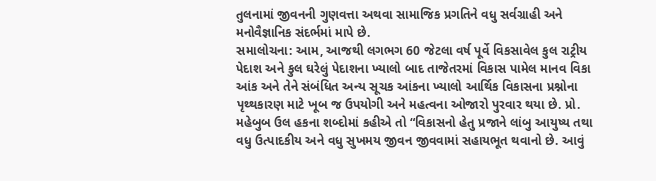તુલનામાં જીવનની ગુણવત્તા અથવા સામાજિક પ્રગતિને વધુ સર્વગ્રાહી અને મનોવૈજ્ઞાનિક સંદર્ભમાં માપે છે.
સમાલોચના: આમ, આજથી લગભગ 60 જેટલા વર્ષ પૂર્વે વિકસાવેલ કુલ રાટ્રીય પેદાશ અને કુલ ઘરેલું પેદાશના ખ્યાલો બાદ તાજેતરમાં વિકાસ પામેલ માનવ વિકા આંક અને તેને સંબંધિત અન્ય સૂચક આંકના ખ્યાલો આર્થિક વિકાસના પ્રશ્નોના પૃથ્થકારણ માટે ખૂબ જ ઉપયોગી અને મહત્વના ઓજારો પુરવાર થયા છે. પ્રો. મહેબુબ ઉલ હકના શબ્દોમાં કહીએ તો “વિકાસનો હેતુ પ્રજાને લાંબુ આયુષ્ય તથા વધુ ઉત્પાદકીય અને વધુ સુખમય જીવન જીવવામાં સહાયભૂત થવાનો છે. આવું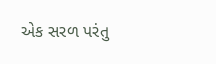એક સરળ પરંતુ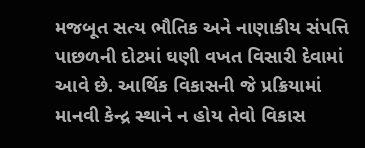મજબૂત સત્ય ભૌતિક અને નાણાકીય સંપત્તિ પાછળની દોટમાં ઘણી વખત વિસારી દેવામાં આવે છે. આર્થિક વિકાસની જે પ્રક્રિયામાં માનવી કેન્દ્ર સ્થાને ન હોય તેવો વિકાસ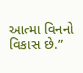આત્મા વિનનો વિકાસ છે.”